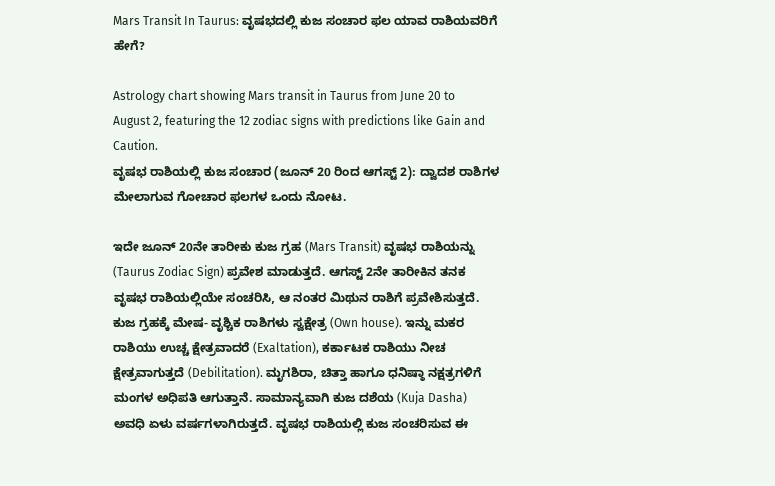Mars Transit In Taurus: ವೃಷಭದಲ್ಲಿ ಕುಜ ಸಂಚಾರ ಫಲ ಯಾವ ರಾಶಿಯವರಿಗೆ ಹೇಗೆ?

Astrology chart showing Mars transit in Taurus from June 20 to August 2, featuring the 12 zodiac signs with predictions like Gain and Caution.
ವೃಷಭ ರಾಶಿಯಲ್ಲಿ ಕುಜ ಸಂಚಾರ (ಜೂನ್ 20 ರಿಂದ ಆಗಸ್ಟ್ 2): ದ್ವಾದಶ ರಾಶಿಗಳ ಮೇಲಾಗುವ ಗೋಚಾರ ಫಲಗಳ ಒಂದು ನೋಟ.

ಇದೇ ಜೂನ್ 20ನೇ ತಾರೀಕು ಕುಜ ಗ್ರಹ (Mars Transit) ವೃಷಭ ರಾಶಿಯನ್ನು (Taurus Zodiac Sign) ಪ್ರವೇಶ ಮಾಡುತ್ತದೆ. ಆಗಸ್ಟ್ 2ನೇ ತಾರೀಕಿನ ತನಕ ವೃಷಭ ರಾಶಿಯಲ್ಲಿಯೇ ಸಂಚರಿಸಿ, ಆ ನಂತರ ಮಿಥುನ ರಾಶಿಗೆ ಪ್ರವೇಶಿಸುತ್ತದೆ. ಕುಜ ಗ್ರಹಕ್ಕೆ ಮೇಷ- ವೃಶ್ಚಿಕ ರಾಶಿಗಳು ಸ್ವಕ್ಷೇತ್ರ (Own house). ಇನ್ನು ಮಕರ ರಾಶಿಯು ಉಚ್ಚ ಕ್ಷೇತ್ರವಾದರೆ (Exaltation), ಕರ್ಕಾಟಕ ರಾಶಿಯು ನೀಚ ಕ್ಷೇತ್ರವಾಗುತ್ತದೆ (Debilitation). ಮೃಗಶಿರಾ, ಚಿತ್ತಾ ಹಾಗೂ ಧನಿಷ್ಠಾ ನಕ್ಷತ್ರಗಳಿಗೆ ಮಂಗಳ ಅಧಿಪತಿ ಆಗುತ್ತಾನೆ. ಸಾಮಾನ್ಯವಾಗಿ ಕುಜ ದಶೆಯ (Kuja Dasha) ಅವಧಿ ಏಳು ವರ್ಷಗಳಾಗಿರುತ್ತದೆ. ವೃಷಭ ರಾಶಿಯಲ್ಲಿ ಕುಜ ಸಂಚರಿಸುವ ಈ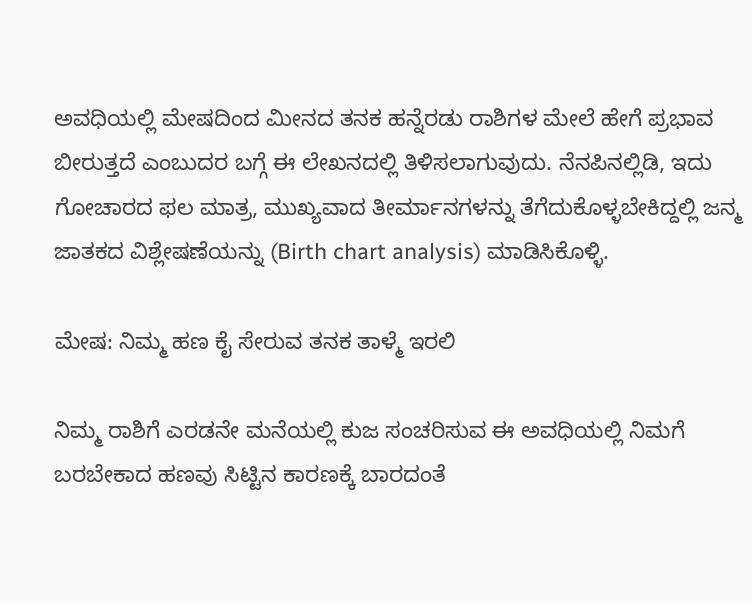ಅವಧಿಯಲ್ಲಿ ಮೇಷದಿಂದ ಮೀನದ ತನಕ ಹನ್ನೆರಡು ರಾಶಿಗಳ ಮೇಲೆ ಹೇಗೆ ಪ್ರಭಾವ ಬೀರುತ್ತದೆ ಎಂಬುದರ ಬಗ್ಗೆ ಈ ಲೇಖನದಲ್ಲಿ ತಿಳಿಸಲಾಗುವುದು. ನೆನಪಿನಲ್ಲಿಡಿ, ಇದು ಗೋಚಾರದ ಫಲ ಮಾತ್ರ, ಮುಖ್ಯವಾದ ತೀರ್ಮಾನಗಳನ್ನು ತೆಗೆದುಕೊಳ್ಳಬೇಕಿದ್ದಲ್ಲಿ ಜನ್ಮ ಜಾತಕದ ವಿಶ್ಲೇಷಣೆಯನ್ನು (Birth chart analysis) ಮಾಡಿಸಿಕೊಳ್ಳಿ.

ಮೇಷ: ನಿಮ್ಮ ಹಣ ಕೈ ಸೇರುವ ತನಕ ತಾಳ್ಮೆ ಇರಲಿ

ನಿಮ್ಮ ರಾಶಿಗೆ ಎರಡನೇ ಮನೆಯಲ್ಲಿ ಕುಜ ಸಂಚರಿಸುವ ಈ ಅವಧಿಯಲ್ಲಿ ನಿಮಗೆ ಬರಬೇಕಾದ ಹಣವು ಸಿಟ್ಟಿನ ಕಾರಣಕ್ಕೆ ಬಾರದಂತೆ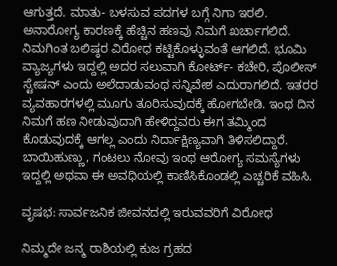ಆಗುತ್ತದೆ. ಮಾತು- ಬಳಸುವ ಪದಗಳ ಬಗ್ಗೆ ನಿಗಾ ಇರಲಿ. ಅನಾರೋಗ್ಯ ಕಾರಣಕ್ಕೆ ಹೆಚ್ಚಿನ ಹಣವು ನಿಮಗೆ ಖರ್ಚಾಗಲಿದೆ. ನಿಮಗಿಂತ ಬಲಿಷ್ಠರ ವಿರೋಧ ಕಟ್ಟಿಕೊಳ್ಳುವಂತೆ ಆಗಲಿದೆ. ಭೂಮಿ ವ್ಯಾಜ್ಯಗಳು ಇದ್ದಲ್ಲಿ ಅದರ ಸಲುವಾಗಿ ಕೋರ್ಟ್- ಕಚೇರಿ, ಪೊಲೀಸ್ ಸ್ಟೇಷನ್ ಎಂದು ಅಲೆದಾಡುವಂಥ ಸನ್ನಿವೇಶ ಎದುರಾಗಲಿದೆ. ಇತರರ ವ್ಯವಹಾರಗಳಲ್ಲಿ ಮೂಗು ತೂರಿಸುವುದಕ್ಕೆ ಹೋಗಬೇಡಿ. ಇಂಥ ದಿನ ನಿಮಗೆ ಹಣ ನೀಡುವುದಾಗಿ ಹೇಳಿದ್ದವರು ಈಗ ತಮ್ಮಿಂದ ಕೊಡುವುದಕ್ಕೆ ಆಗಲ್ಲ ಎಂದು ನಿರ್ದಾಕ್ಷಿಣ್ಯವಾಗಿ ತಿಳಿಸಲಿದ್ದಾರೆ. ಬಾಯಿಹುಣ್ಣು, ಗಂಟಲು ನೋವು ಇಂಥ ಆರೋಗ್ಯ ಸಮಸ್ಯೆಗಳು ಇದ್ದಲ್ಲಿ ಅಥವಾ ಈ ಅವಧಿಯಲ್ಲಿ ಕಾಣಿಸಿಕೊಂಡಲ್ಲಿ ಎಚ್ಚರಿಕೆ ವಹಿಸಿ.

ವೃಷಭ: ಸಾರ್ವಜನಿಕ ಜೀವನದಲ್ಲಿ ಇರುವವರಿಗೆ ವಿರೋಧ

ನಿಮ್ಮದೇ ಜನ್ಮ ರಾಶಿಯಲ್ಲಿ ಕುಜ ಗ್ರಹದ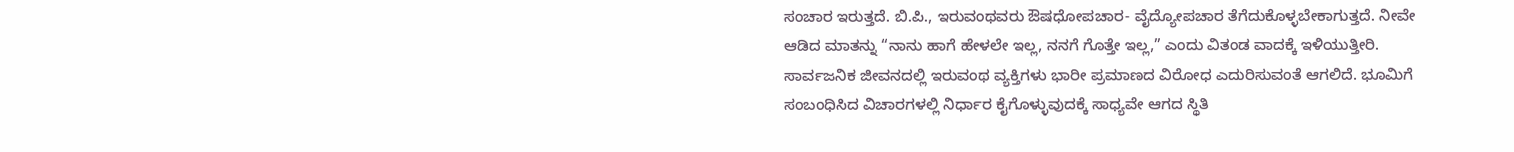ಸಂಚಾರ ಇರುತ್ತದೆ. ಬಿ.ಪಿ., ಇರುವಂಥವರು ಔಷಧೋಪಚಾರ- ವೈದ್ಯೋಪಚಾರ ತೆಗೆದುಕೊಳ್ಳಬೇಕಾಗುತ್ತದೆ. ನೀವೇ ಆಡಿದ ಮಾತನ್ನು “ನಾನು ಹಾಗೆ ಹೇಳಲೇ ಇಲ್ಲ, ನನಗೆ ಗೊತ್ತೇ ಇಲ್ಲ,” ಎಂದು ವಿತಂಡ ವಾದಕ್ಕೆ ಇಳಿಯುತ್ತೀರಿ. ಸಾರ್ವಜನಿಕ ಜೀವನದಲ್ಲಿ ಇರುವಂಥ ವ್ಯಕ್ತಿಗಳು ಭಾರೀ ಪ್ರಮಾಣದ ವಿರೋಧ ಎದುರಿಸುವಂತೆ ಆಗಲಿದೆ. ಭೂಮಿಗೆ ಸಂಬಂಧಿಸಿದ ವಿಚಾರಗಳಲ್ಲಿ ನಿರ್ಧಾರ ಕೈಗೊಳ್ಳುವುದಕ್ಕೆ ಸಾಧ್ಯವೇ ಆಗದ ಸ್ಥಿತಿ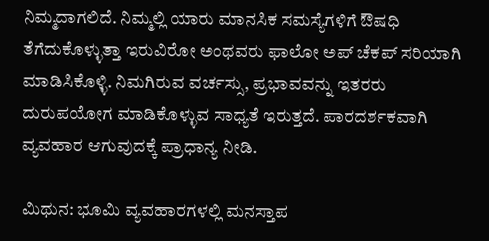ನಿಮ್ಮದಾಗಲಿದೆ. ನಿಮ್ಮಲ್ಲಿ ಯಾರು ಮಾನಸಿಕ ಸಮಸ್ಯೆಗಳಿಗೆ ಔಷಧಿ ತೆಗೆದುಕೊಳ್ಳುತ್ತಾ ಇರುವಿರೋ ಅಂಥವರು ಫಾಲೋ ಅಪ್ ಚೆಕಪ್ ಸರಿಯಾಗಿ ಮಾಡಿಸಿಕೊಳ್ಳಿ. ನಿಮಗಿರುವ ವರ್ಚಸ್ಸು, ಪ್ರಭಾವವನ್ನು ಇತರರು ದುರುಪಯೋಗ ಮಾಡಿಕೊಳ್ಳುವ ಸಾಧ್ಯತೆ ಇರುತ್ತದೆ. ಪಾರದರ್ಶಕವಾಗಿ ವ್ಯವಹಾರ ಆಗುವುದಕ್ಕೆ ಪ್ರಾಧಾನ್ಯ ನೀಡಿ.

ಮಿಥುನ: ಭೂಮಿ ವ್ಯವಹಾರಗಳಲ್ಲಿ ಮನಸ್ತಾಪ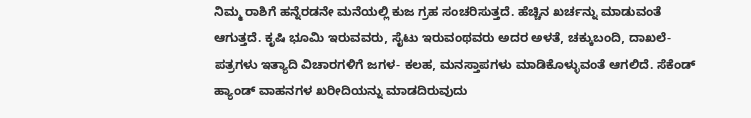ನಿಮ್ಮ ರಾಶಿಗೆ ಹನ್ನೆರಡನೇ ಮನೆಯಲ್ಲಿ ಕುಜ ಗ್ರಹ ಸಂಚರಿಸುತ್ತದೆ. ಹೆಚ್ಚಿನ ಖರ್ಚನ್ನು ಮಾಡುವಂತೆ ಆಗುತ್ತದೆ. ಕೃಷಿ ಭೂಮಿ ಇರುವವರು, ಸೈಟು ಇರುವಂಥವರು ಅದರ ಅಳತೆ, ಚಕ್ಕುಬಂದಿ, ದಾಖಲೆ- ಪತ್ರಗಳು ಇತ್ಯಾದಿ ವಿಚಾರಗಳಿಗೆ ಜಗಳ- ಕಲಹ, ಮನಸ್ತಾಪಗಳು ಮಾಡಿಕೊಳ್ಳುವಂತೆ ಆಗಲಿದೆ. ಸೆಕೆಂಡ್ ಹ್ಯಾಂಡ್ ವಾಹನಗಳ ಖರೀದಿಯನ್ನು ಮಾಡದಿರುವುದು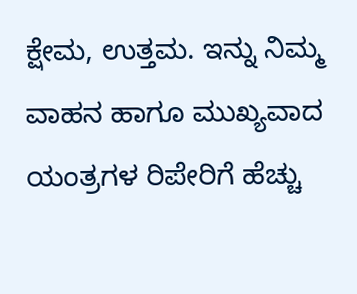ಕ್ಷೇಮ, ಉತ್ತಮ. ಇನ್ನು ನಿಮ್ಮ ವಾಹನ ಹಾಗೂ ಮುಖ್ಯವಾದ ಯಂತ್ರಗಳ ರಿಪೇರಿಗೆ ಹೆಚ್ಚು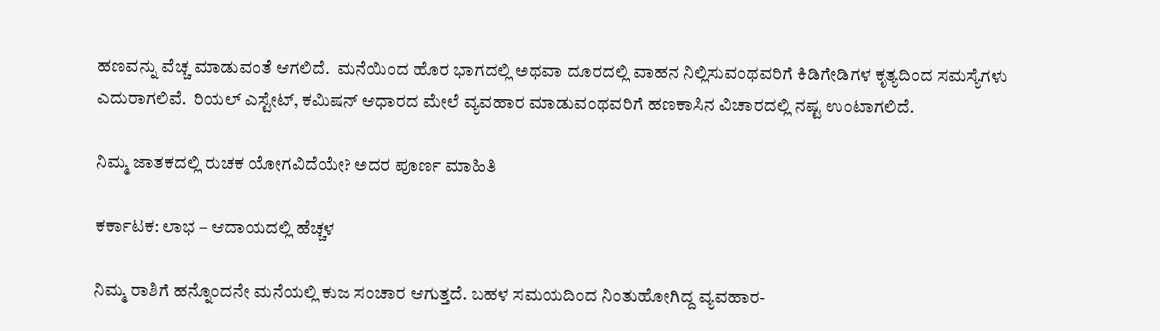ಹಣವನ್ನು ವೆಚ್ಚ ಮಾಡುವಂತೆ ಆಗಲಿದೆ.  ಮನೆಯಿಂದ ಹೊರ ಭಾಗದಲ್ಲಿ ಅಥವಾ ದೂರದಲ್ಲಿ ವಾಹನ ನಿಲ್ಲಿಸುವಂಥವರಿಗೆ ಕಿಡಿಗೇಡಿಗಳ ಕೃತ್ಯದಿಂದ ಸಮಸ್ಯೆಗಳು ಎದುರಾಗಲಿವೆ.  ರಿಯಲ್ ಎಸ್ಟೇಟ್, ಕಮಿಷನ್ ಆಧಾರದ ಮೇಲೆ ವ್ಯವಹಾರ ಮಾಡುವಂಥವರಿಗೆ ಹಣಕಾಸಿನ ವಿಚಾರದಲ್ಲಿ ನಷ್ಟ ಉಂಟಾಗಲಿದೆ.

ನಿಮ್ಮ ಜಾತಕದಲ್ಲಿ ರುಚಕ ಯೋಗವಿದೆಯೇ? ಅದರ ಪೂರ್ಣ ಮಾಹಿತಿ

ಕರ್ಕಾಟಕ: ಲಾಭ – ಆದಾಯದಲ್ಲಿ ಹೆಚ್ಚಳ

ನಿಮ್ಮ ರಾಶಿಗೆ ಹನ್ನೊಂದನೇ ಮನೆಯಲ್ಲಿ ಕುಜ ಸಂಚಾರ ಆಗುತ್ತದೆ. ಬಹಳ ಸಮಯದಿಂದ ನಿಂತುಹೋಗಿದ್ದ ವ್ಯವಹಾರ-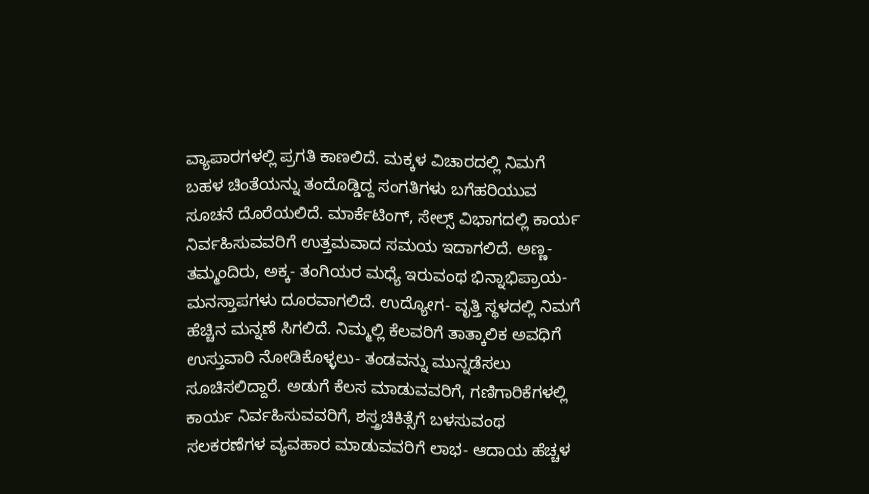ವ್ಯಾಪಾರಗಳಲ್ಲಿ ಪ್ರಗತಿ ಕಾಣಲಿದೆ. ಮಕ್ಕಳ ವಿಚಾರದಲ್ಲಿ ನಿಮಗೆ ಬಹಳ ಚಿಂತೆಯನ್ನು ತಂದೊಡ್ಡಿದ್ದ ಸಂಗತಿಗಳು ಬಗೆಹರಿಯುವ ಸೂಚನೆ ದೊರೆಯಲಿದೆ. ಮಾರ್ಕೆಟಿಂಗ್, ಸೇಲ್ಸ್ ವಿಭಾಗದಲ್ಲಿ ಕಾರ್ಯ ನಿರ್ವಹಿಸುವವರಿಗೆ ಉತ್ತಮವಾದ ಸಮಯ ಇದಾಗಲಿದೆ. ಅಣ್ಣ- ತಮ್ಮಂದಿರು, ಅಕ್ಕ- ತಂಗಿಯರ ಮಧ್ಯೆ ಇರುವಂಥ ಭಿನ್ನಾಭಿಪ್ರಾಯ- ಮನಸ್ತಾಪಗಳು ದೂರವಾಗಲಿದೆ. ಉದ್ಯೋಗ- ವೃತ್ತಿ ಸ್ಥಳದಲ್ಲಿ ನಿಮಗೆ ಹೆಚ್ಚಿನ ಮನ್ನಣೆ ಸಿಗಲಿದೆ. ನಿಮ್ಮಲ್ಲಿ ಕೆಲವರಿಗೆ ತಾತ್ಕಾಲಿಕ ಅವಧಿಗೆ ಉಸ್ತುವಾರಿ ನೋಡಿಕೊಳ್ಳಲು- ತಂಡವನ್ನು ಮುನ್ನಡೆಸಲು ಸೂಚಿಸಲಿದ್ದಾರೆ. ಅಡುಗೆ ಕೆಲಸ ಮಾಡುವವರಿಗೆ, ಗಣಿಗಾರಿಕೆಗಳಲ್ಲಿ ಕಾರ್ಯ ನಿರ್ವಹಿಸುವವರಿಗೆ, ಶಸ್ತ್ರಚಿಕಿತ್ಸೆಗೆ ಬಳಸುವಂಥ ಸಲಕರಣೆಗಳ ವ್ಯವಹಾರ ಮಾಡುವವರಿಗೆ ಲಾಭ- ಆದಾಯ ಹೆಚ್ಚಳ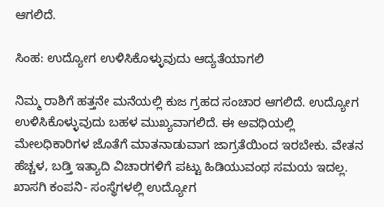ಆಗಲಿದೆ.

ಸಿಂಹ: ಉದ್ಯೋಗ ಉಳಿಸಿಕೊಳ್ಳುವುದು ಆದ್ಯತೆಯಾಗಲಿ

ನಿಮ್ಮ ರಾಶಿಗೆ ಹತ್ತನೇ ಮನೆಯಲ್ಲಿ ಕುಜ ಗ್ರಹದ ಸಂಚಾರ ಆಗಲಿದೆ. ಉದ್ಯೋಗ ಉಳಿಸಿಕೊಳ್ಳುವುದು ಬಹಳ ಮುಖ್ಯವಾಗಲಿದೆ. ಈ ಅವಧಿಯಲ್ಲಿ ಮೇಲಧಿಕಾರಿಗಳ ಜೊತೆಗೆ ಮಾತನಾಡುವಾಗ ಜಾಗ್ರತೆಯಿಂದ ಇರಬೇಕು. ವೇತನ ಹೆಚ್ಚಳ, ಬಡ್ತಿ ಇತ್ಯಾದಿ ವಿಚಾರಗಳಿಗೆ ಪಟ್ಟು ಹಿಡಿಯುವಂಥ ಸಮಯ ಇದಲ್ಲ. ಖಾಸಗಿ ಕಂಪನಿ- ಸಂಸ್ಥೆಗಳಲ್ಲಿ ಉದ್ಯೋಗ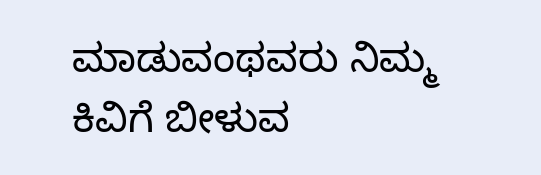ಮಾಡುವಂಥವರು ನಿಮ್ಮ ಕಿವಿಗೆ ಬೀಳುವ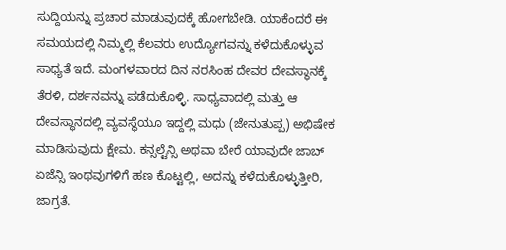ಸುದ್ದಿಯನ್ನು ಪ್ರಚಾರ ಮಾಡುವುದಕ್ಕೆ ಹೋಗಬೇಡಿ. ಯಾಕೆಂದರೆ ಈ ಸಮಯದಲ್ಲಿ ನಿಮ್ಮಲ್ಲಿ ಕೆಲವರು ಉದ್ಯೋಗವನ್ನು ಕಳೆದುಕೊಳ್ಳುವ ಸಾಧ್ಯತೆ ಇದೆ. ಮಂಗಳವಾರದ ದಿನ ನರಸಿಂಹ ದೇವರ ದೇವಸ್ಥಾನಕ್ಕೆ ತೆರಳಿ, ದರ್ಶನವನ್ನು ಪಡೆದುಕೊಳ್ಳಿ. ಸಾಧ್ಯವಾದಲ್ಲಿ ಮತ್ತು ಆ ದೇವಸ್ಥಾನದಲ್ಲಿ ವ್ಯವಸ್ಥೆಯೂ ಇದ್ದಲ್ಲಿ ಮಧು (ಜೇನುತುಪ್ಪ) ಅಭಿಷೇಕ ಮಾಡಿಸುವುದು ಕ್ಷೇಮ. ಕನ್ಸಲ್ಟೆನ್ಸಿ ಅಥವಾ ಬೇರೆ ಯಾವುದೇ ಜಾಬ್ ಏಜೆನ್ಸಿ ಇಂಥವುಗಳಿಗೆ ಹಣ ಕೊಟ್ಟಲ್ಲಿ, ಅದನ್ನು ಕಳೆದುಕೊಳ್ಳುತ್ತೀರಿ, ಜಾಗ್ರತೆ.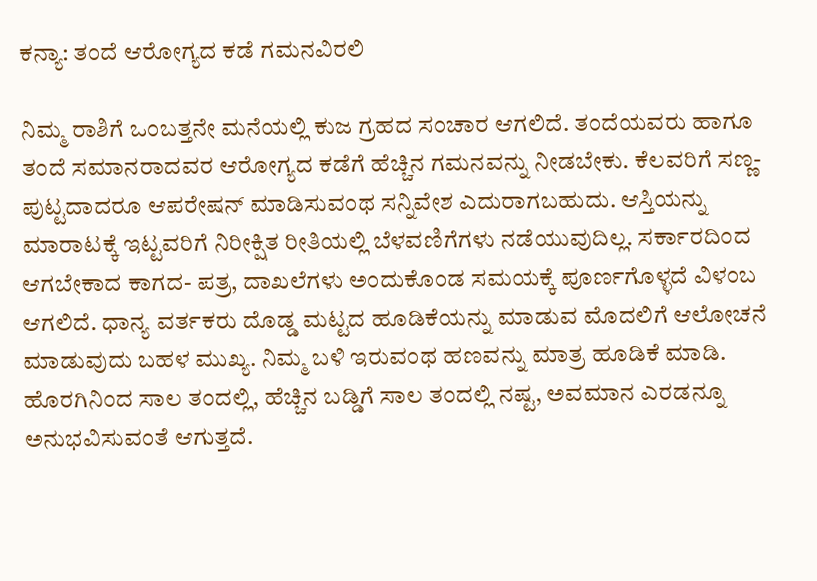ಕನ್ಯಾ: ತಂದೆ ಆರೋಗ್ಯದ ಕಡೆ ಗಮನವಿರಲಿ

ನಿಮ್ಮ ರಾಶಿಗೆ ಒಂಬತ್ತನೇ ಮನೆಯಲ್ಲಿ ಕುಜ ಗ್ರಹದ ಸಂಚಾರ ಆಗಲಿದೆ. ತಂದೆಯವರು ಹಾಗೂ ತಂದೆ ಸಮಾನರಾದವರ ಆರೋಗ್ಯದ ಕಡೆಗೆ ಹೆಚ್ಚಿನ ಗಮನವನ್ನು ನೀಡಬೇಕು. ಕೆಲವರಿಗೆ ಸಣ್ಣ- ಪುಟ್ಟದಾದರೂ ಆಪರೇಷನ್ ಮಾಡಿಸುವಂಥ ಸನ್ನಿವೇಶ ಎದುರಾಗಬಹುದು. ಆಸ್ತಿಯನ್ನು ಮಾರಾಟಕ್ಕೆ ಇಟ್ಟವರಿಗೆ ನಿರೀಕ್ಷಿತ ರೀತಿಯಲ್ಲಿ ಬೆಳವಣಿಗೆಗಳು ನಡೆಯುವುದಿಲ್ಲ. ಸರ್ಕಾರದಿಂದ ಆಗಬೇಕಾದ ಕಾಗದ- ಪತ್ರ, ದಾಖಲೆಗಳು ಅಂದುಕೊಂಡ ಸಮಯಕ್ಕೆ ಪೂರ್ಣಗೊಳ್ಳದೆ ವಿಳಂಬ ಆಗಲಿದೆ. ಧಾನ್ಯ ವರ್ತಕರು ದೊಡ್ಡ ಮಟ್ಟದ ಹೂಡಿಕೆಯನ್ನು ಮಾಡುವ ಮೊದಲಿಗೆ ಆಲೋಚನೆ ಮಾಡುವುದು ಬಹಳ ಮುಖ್ಯ. ನಿಮ್ಮ ಬಳಿ ಇರುವಂಥ ಹಣವನ್ನು ಮಾತ್ರ ಹೂಡಿಕೆ ಮಾಡಿ. ಹೊರಗಿನಿಂದ ಸಾಲ ತಂದಲ್ಲಿ, ಹೆಚ್ಚಿನ ಬಡ್ಡಿಗೆ ಸಾಲ ತಂದಲ್ಲಿ ನಷ್ಟ, ಅವಮಾನ ಎರಡನ್ನೂ ಅನುಭವಿಸುವಂತೆ ಆಗುತ್ತದೆ.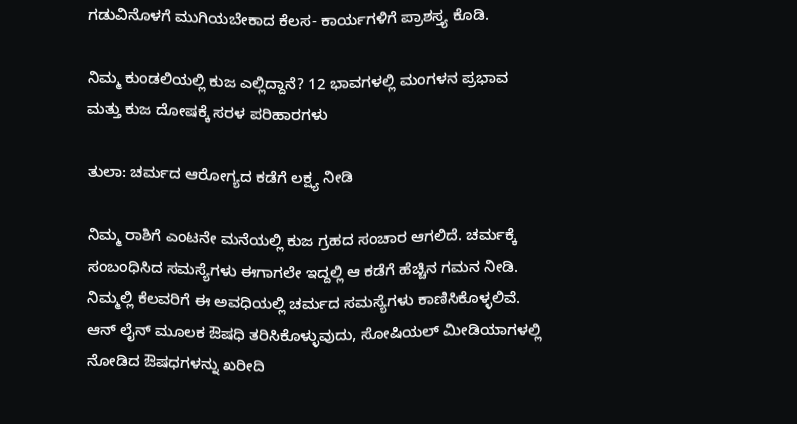ಗಡುವಿನೊಳಗೆ ಮುಗಿಯಬೇಕಾದ ಕೆಲಸ- ಕಾರ್ಯಗಳಿಗೆ ಪ್ರಾಶಸ್ತ್ಯ ಕೊಡಿ.

ನಿಮ್ಮ ಕುಂಡಲಿಯಲ್ಲಿ ಕುಜ ಎಲ್ಲಿದ್ದಾನೆ? 12 ಭಾವಗಳಲ್ಲಿ ಮಂಗಳನ ಪ್ರಭಾವ ಮತ್ತು ಕುಜ ದೋಷಕ್ಕೆ ಸರಳ ಪರಿಹಾರಗಳು

ತುಲಾ: ಚರ್ಮದ ಆರೋಗ್ಯದ ಕಡೆಗೆ ಲಕ್ಷ್ಯ ನೀಡಿ

ನಿಮ್ಮ ರಾಶಿಗೆ ಎಂಟನೇ ಮನೆಯಲ್ಲಿ ಕುಜ ಗ್ರಹದ ಸಂಚಾರ ಆಗಲಿದೆ. ಚರ್ಮಕ್ಕೆ ಸಂಬಂಧಿಸಿದ ಸಮಸ್ಯೆಗಳು ಈಗಾಗಲೇ ಇದ್ದಲ್ಲಿ ಆ ಕಡೆಗೆ ಹೆಚ್ಚಿನ ಗಮನ ನೀಡಿ. ನಿಮ್ಮಲ್ಲಿ ಕೆಲವರಿಗೆ ಈ ಅವಧಿಯಲ್ಲಿ ಚರ್ಮದ ಸಮಸ್ಯೆಗಳು ಕಾಣಿಸಿಕೊಳ್ಳಲಿವೆ. ಆನ್ ಲೈನ್ ಮೂಲಕ ಔಷಧಿ ತರಿಸಿಕೊಳ್ಳುವುದು, ಸೋಷಿಯಲ್ ಮೀಡಿಯಾಗಳಲ್ಲಿ ನೋಡಿದ ಔಷಧಗಳನ್ನು ಖರೀದಿ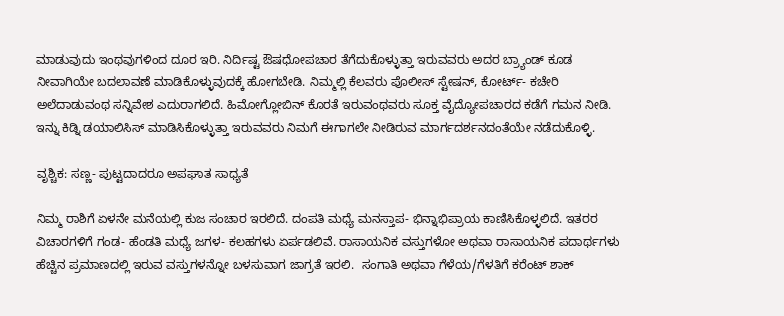ಮಾಡುವುದು ಇಂಥವುಗಳಿಂದ ದೂರ ಇರಿ. ನಿರ್ದಿಷ್ಟ ಔಷಧೋಪಚಾರ ತೆಗೆದುಕೊಳ್ಳುತ್ತಾ ಇರುವವರು ಅದರ ಬ್ರ್ಯಾಂಡ್ ಕೂಡ ನೀವಾಗಿಯೇ ಬದಲಾವಣೆ ಮಾಡಿಕೊಳ್ಳುವುದಕ್ಕೆ ಹೋಗಬೇಡಿ. ನಿಮ್ಮಲ್ಲಿ ಕೆಲವರು ಪೊಲೀಸ್ ಸ್ಟೇಷನ್, ಕೋರ್ಟ್- ಕಚೇರಿ ಅಲೆದಾಡುವಂಥ ಸನ್ನಿವೇಶ ಎದುರಾಗಲಿದೆ. ಹಿಮೋಗ್ಲೋಬಿನ್ ಕೊರತೆ ಇರುವಂಥವರು ಸೂಕ್ತ ವೈದ್ಯೋಪಚಾರದ ಕಡೆಗೆ ಗಮನ ನೀಡಿ. ಇನ್ನು ಕಿಡ್ನಿ ಡಯಾಲಿಸಿಸ್ ಮಾಡಿಸಿಕೊಳ್ಳುತ್ತಾ ಇರುವವರು ನಿಮಗೆ ಈಗಾಗಲೇ ನೀಡಿರುವ ಮಾರ್ಗದರ್ಶನದಂತೆಯೇ ನಡೆದುಕೊಳ್ಳಿ.

ವೃಶ್ಚಿಕ: ಸಣ್ಣ- ಪುಟ್ಟದಾದರೂ ಅಪಘಾತ ಸಾಧ್ಯತೆ

ನಿಮ್ಮ ರಾಶಿಗೆ ಏಳನೇ ಮನೆಯಲ್ಲಿ ಕುಜ ಸಂಚಾರ ಇರಲಿದೆ. ದಂಪತಿ ಮಧ್ಯೆ ಮನಸ್ತಾಪ- ಭಿನ್ನಾಭಿಪ್ರಾಯ ಕಾಣಿಸಿಕೊಳ್ಳಲಿದೆ. ಇತರರ ವಿಚಾರಗಳಿಗೆ ಗಂಡ- ಹೆಂಡತಿ ಮಧ್ಯೆ ಜಗಳ- ಕಲಹಗಳು ಏರ್ಪಡಲಿವೆ. ರಾಸಾಯನಿಕ ವಸ್ತುಗಳೋ ಅಥವಾ ರಾಸಾಯನಿಕ ಪದಾರ್ಥಗಳು ಹೆಚ್ಚಿನ ಪ್ರಮಾಣದಲ್ಲಿ ಇರುವ ವಸ್ತುಗಳನ್ನೋ ಬಳಸುವಾಗ ಜಾಗ್ರತೆ ಇರಲಿ.  ಸಂಗಾತಿ ಅಥವಾ ಗೆಳೆಯ/ಗೆಳತಿಗೆ ಕರೆಂಟ್ ಶಾಕ್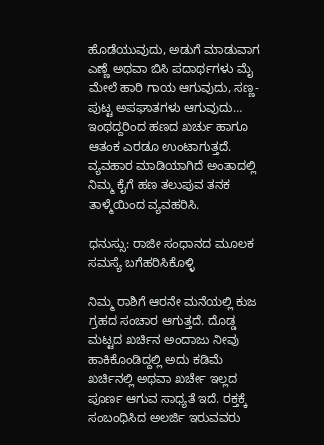ಹೊಡೆಯುವುದು, ಅಡುಗೆ ಮಾಡುವಾಗ ಎಣ್ಣೆ ಅಥವಾ ಬಿಸಿ ಪದಾರ್ಥಗಳು ಮೈ ಮೇಲೆ ಹಾರಿ ಗಾಯ ಆಗುವುದು, ಸಣ್ಣ- ಪುಟ್ಟ ಅಪಘಾತಗಳು ಆಗುವುದು… ಇಂಥದ್ದರಿಂದ ಹಣದ ಖರ್ಚು ಹಾಗೂ ಆತಂಕ ಎರಡೂ ಉಂಟಾಗುತ್ತದೆ. ವ್ಯವಹಾರ ಮಾಡಿಯಾಗಿದೆ ಅಂತಾದಲ್ಲಿ ನಿಮ್ಮ ಕೈಗೆ ಹಣ ತಲುಪುವ ತನಕ ತಾಳ್ಮೆಯಿಂದ ವ್ಯವಹರಿಸಿ.

ಧನುಸ್ಸು: ರಾಜೀ ಸಂಧಾನದ ಮೂಲಕ ಸಮಸ್ಯೆ ಬಗೆಹರಿಸಿಕೊಳ್ಳಿ

ನಿಮ್ಮ ರಾಶಿಗೆ ಆರನೇ ಮನೆಯಲ್ಲಿ ಕುಜ ಗ್ರಹದ ಸಂಚಾರ ಆಗುತ್ತದೆ. ದೊಡ್ಡ ಮಟ್ಟದ ಖರ್ಚಿನ ಅಂದಾಜು ನೀವು ಹಾಕಿಕೊಂಡಿದ್ದಲ್ಲಿ ಅದು ಕಡಿಮೆ ಖರ್ಚಿನಲ್ಲಿ ಅಥವಾ ಖರ್ಚೇ ಇಲ್ಲದ ಪೂರ್ಣ ಆಗುವ ಸಾಧ‌್ಯತೆ ಇದೆ. ರಕ್ತಕ್ಕೆ ಸಂಬಂಧಿಸಿದ ಅಲರ್ಜಿ ಇರುವವರು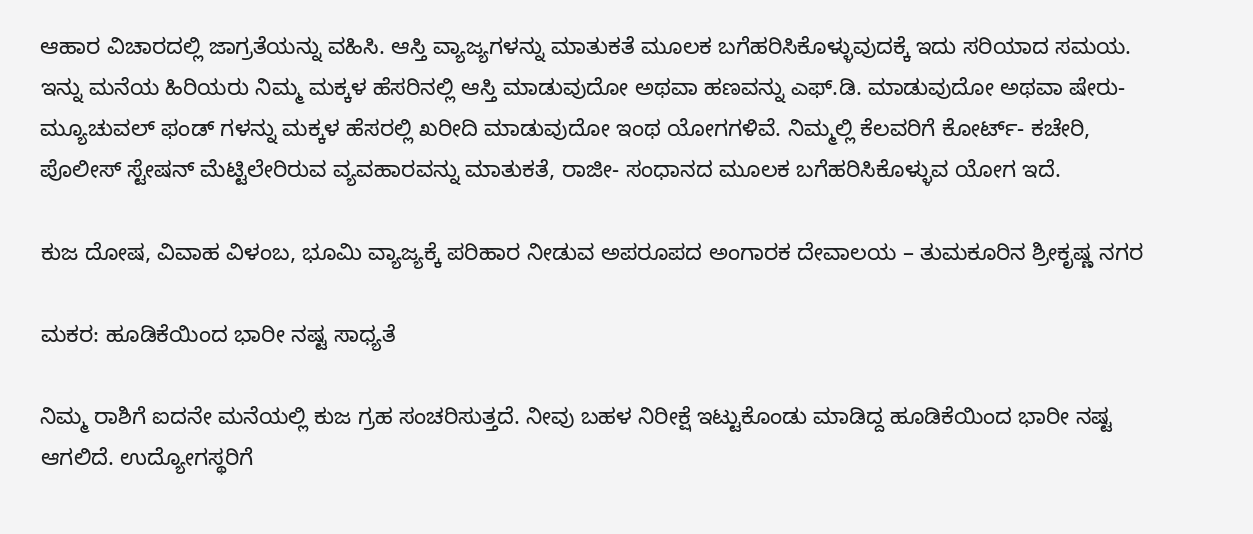ಆಹಾರ ವಿಚಾರದಲ್ಲಿ ಜಾಗ್ರತೆಯನ್ನು ವಹಿಸಿ. ಆಸ್ತಿ ವ್ಯಾಜ್ಯಗಳನ್ನು ಮಾತುಕತೆ ಮೂಲಕ ಬಗೆಹರಿಸಿಕೊಳ್ಳುವುದಕ್ಕೆ ಇದು ಸರಿಯಾದ ಸಮಯ. ಇನ್ನು ಮನೆಯ ಹಿರಿಯರು ನಿಮ್ಮ ಮಕ್ಕಳ ಹೆಸರಿನಲ್ಲಿ ಆಸ್ತಿ ಮಾಡುವುದೋ ಅಥವಾ ಹಣವನ್ನು ಎಫ್.ಡಿ. ಮಾಡುವುದೋ ಅಥವಾ ಷೇರು- ಮ್ಯೂಚುವಲ್ ಫಂಡ್ ಗಳನ್ನು ಮಕ್ಕಳ ಹೆಸರಲ್ಲಿ ಖರೀದಿ ಮಾಡುವುದೋ ಇಂಥ ಯೋಗಗಳಿವೆ. ನಿಮ್ಮಲ್ಲಿ ಕೆಲವರಿಗೆ ಕೋರ್ಟ್- ಕಚೇರಿ, ಪೊಲೀಸ್ ಸ್ಟೇಷನ್ ಮೆಟ್ಟಿಲೇರಿರುವ ವ್ಯವಹಾರವನ್ನು ಮಾತುಕತೆ, ರಾಜೀ- ಸಂಧಾನದ ಮೂಲಕ ಬಗೆಹರಿಸಿಕೊಳ್ಳುವ ಯೋಗ ಇದೆ.

ಕುಜ ದೋಷ, ವಿವಾಹ ವಿಳಂಬ, ಭೂಮಿ ವ್ಯಾಜ್ಯಕ್ಕೆ ಪರಿಹಾರ ನೀಡುವ ಅಪರೂಪದ ಅಂಗಾರಕ ದೇವಾಲಯ – ತುಮಕೂರಿನ ಶ್ರೀಕೃಷ್ಣ ನಗರ

ಮಕರ: ಹೂಡಿಕೆಯಿಂದ ಭಾರೀ ನಷ್ಟ ಸಾಧ್ಯತೆ

ನಿಮ್ಮ ರಾಶಿಗೆ ಐದನೇ ಮನೆಯಲ್ಲಿ ಕುಜ ಗ್ರಹ ಸಂಚರಿಸುತ್ತದೆ. ನೀವು ಬಹಳ ನಿರೀಕ್ಷೆ ಇಟ್ಟುಕೊಂಡು ಮಾಡಿದ್ದ ಹೂಡಿಕೆಯಿಂದ ಭಾರೀ ನಷ್ಟ ಆಗಲಿದೆ. ಉದ್ಯೋಗಸ್ಥರಿಗೆ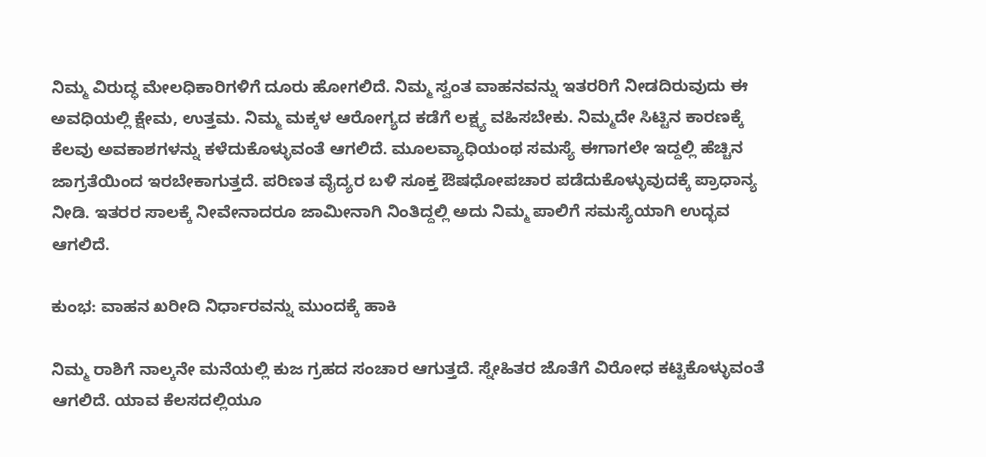ನಿಮ್ಮ ವಿರುದ್ಧ ಮೇಲಧಿಕಾರಿಗಳಿಗೆ ದೂರು ಹೋಗಲಿದೆ. ನಿಮ್ಮ ಸ್ವಂತ ವಾಹನವನ್ನು ಇತರರಿಗೆ ನೀಡದಿರುವುದು ಈ ಅವಧಿಯಲ್ಲಿ ಕ್ಷೇಮ, ಉತ್ತಮ. ನಿಮ್ಮ ಮಕ್ಕಳ ಆರೋಗ್ಯದ ಕಡೆಗೆ ಲಕ್ಷ್ಯ ವಹಿಸಬೇಕು. ನಿಮ್ಮದೇ ಸಿಟ್ಟಿನ ಕಾರಣಕ್ಕೆ ಕೆಲವು ಅವಕಾಶಗಳನ್ನು ಕಳೆದುಕೊಳ್ಳುವಂತೆ ಆಗಲಿದೆ. ಮೂಲವ್ಯಾಧಿಯಂಥ ಸಮಸ್ಯೆ ಈಗಾಗಲೇ ಇದ್ದಲ್ಲಿ ಹೆಚ್ಚಿನ ಜಾಗ್ರತೆಯಿಂದ ಇರಬೇಕಾಗುತ್ತದೆ. ಪರಿಣತ ವೈದ್ಯರ ಬಳಿ ಸೂಕ್ತ ಔಷಧೋಪಚಾರ ಪಡೆದುಕೊಳ್ಳುವುದಕ್ಕೆ ಪ್ರಾಧಾನ್ಯ ನೀಡಿ. ಇತರರ ಸಾಲಕ್ಕೆ ನೀವೇನಾದರೂ ಜಾಮೀನಾಗಿ ನಿಂತಿದ್ದಲ್ಲಿ ಅದು ನಿಮ್ಮ ಪಾಲಿಗೆ ಸಮಸ್ಯೆಯಾಗಿ ಉದ್ಭವ ಆಗಲಿದೆ.

ಕುಂಭ: ವಾಹನ ಖರೀದಿ ನಿರ್ಧಾರವನ್ನು ಮುಂದಕ್ಕೆ ಹಾಕಿ

ನಿಮ್ಮ ರಾಶಿಗೆ ನಾಲ್ಕನೇ ಮನೆಯಲ್ಲಿ ಕುಜ ಗ್ರಹದ ಸಂಚಾರ ಆಗುತ್ತದೆ. ಸ್ನೇಹಿತರ ಜೊತೆಗೆ ವಿರೋಧ ಕಟ್ಟಿಕೊಳ್ಳುವಂತೆ ಆಗಲಿದೆ. ಯಾವ ಕೆಲಸದಲ್ಲಿಯೂ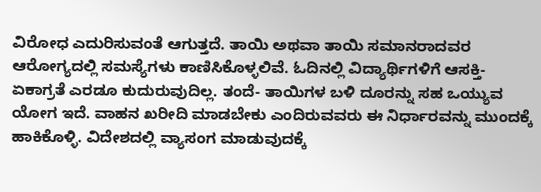ವಿರೋಧ ಎದುರಿಸುವಂತೆ ಆಗುತ್ತದೆ. ತಾಯಿ ಅಥವಾ ತಾಯಿ ಸಮಾನರಾದವರ ಆರೋಗ್ಯದಲ್ಲಿ ಸಮಸ್ಯೆಗಳು ಕಾಣಿಸಿಕೊಳ್ಳಲಿವೆ. ಓದಿನಲ್ಲಿ ವಿದ್ಯಾರ್ಥಿಗಳಿಗೆ ಆಸಕ್ತಿ- ಏಕಾಗ್ರತೆ ಎರಡೂ ಕುದುರುವುದಿಲ್ಲ. ತಂದೆ- ತಾಯಿಗಳ ಬಳಿ ದೂರನ್ನು ಸಹ ಒಯ್ಯುವ ಯೋಗ ಇದೆ. ವಾಹನ ಖರೀದಿ ಮಾಡಬೇಕು ಎಂದಿರುವವರು ಈ ನಿರ್ಧಾರವನ್ನು ಮುಂದಕ್ಕೆ ಹಾಕಿಕೊಳ್ಳಿ. ವಿದೇಶದಲ್ಲಿ ವ್ಯಾಸಂಗ ಮಾಡುವುದಕ್ಕೆ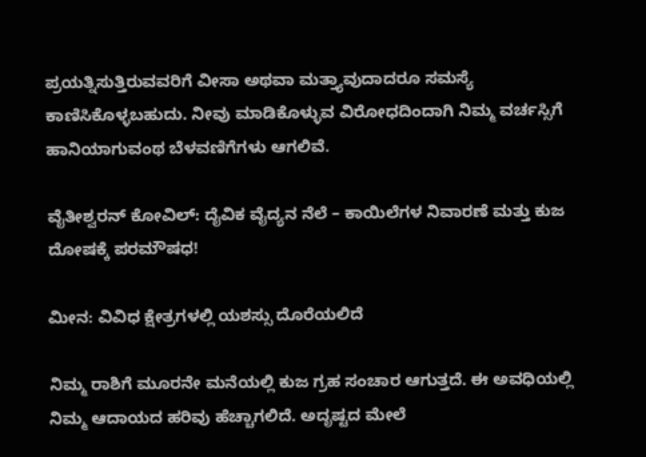ಪ್ರಯತ್ನಿಸುತ್ತಿರುವವರಿಗೆ ವೀಸಾ ಅಥವಾ ಮತ್ತ್ಯಾವುದಾದರೂ ಸಮಸ್ಯೆ ಕಾಣಿಸಿಕೊಳ್ಳಬಹುದು. ನೀವು ಮಾಡಿಕೊಳ್ಳುವ ವಿರೋಧದಿಂದಾಗಿ ನಿಮ್ಮ ವರ್ಚಸ್ಸಿಗೆ ಹಾನಿಯಾಗುವಂಥ ಬೆಳವಣಿಗೆಗಳು ಆಗಲಿವೆ.

ವೈತೀಶ್ವರನ್ ಕೋವಿಲ್: ದೈವಿಕ ವೈದ್ಯನ ನೆಲೆ – ಕಾಯಿಲೆಗಳ ನಿವಾರಣೆ ಮತ್ತು ಕುಜ ದೋಷಕ್ಕೆ ಪರಮೌಷಧ!

ಮೀನ: ವಿವಿಧ ಕ್ಷೇತ್ರಗಳಲ್ಲಿ ಯಶಸ್ಸು ದೊರೆಯಲಿದೆ

ನಿಮ್ಮ ರಾಶಿಗೆ ಮೂರನೇ ಮನೆಯಲ್ಲಿ ಕುಜ ಗ್ರಹ ಸಂಚಾರ ಆಗುತ್ತದೆ. ಈ ಅವಧಿಯಲ್ಲಿ ನಿಮ್ಮ ಆದಾಯದ ಹರಿವು ಹೆಚ್ಚಾಗಲಿದೆ. ಅದೃಷ್ಟದ ಮೇಲೆ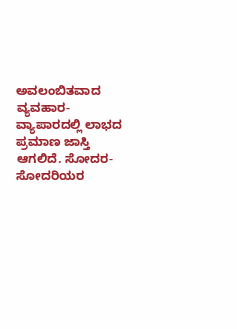ಅವಲಂಬಿತವಾದ ವ್ಯವಹಾರ- ವ್ಯಾಪಾರದಲ್ಲಿ ಲಾಭದ ಪ್ರಮಾಣ ಜಾಸ್ತಿ ಆಗಲಿದೆ. ಸೋದರ- ಸೋದರಿಯರ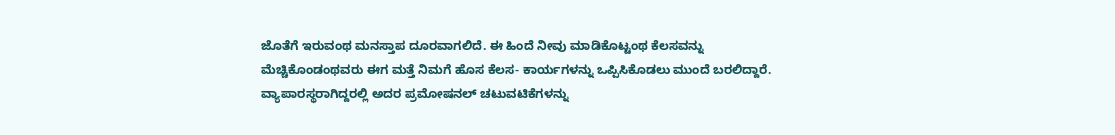ಜೊತೆಗೆ ಇರುವಂಥ ಮನಸ್ತಾಪ ದೂರವಾಗಲಿದೆ. ಈ ಹಿಂದೆ ನೀವು ಮಾಡಿಕೊಟ್ಟಂಥ ಕೆಲಸವನ್ನು ಮೆಚ್ಚಿಕೊಂಡಂಥವರು ಈಗ ಮತ್ತೆ ನಿಮಗೆ ಹೊಸ ಕೆಲಸ- ಕಾರ್ಯಗಳನ್ನು ಒಪ್ಪಿಸಿಕೊಡಲು ಮುಂದೆ ಬರಲಿದ್ದಾರೆ. ವ್ಯಾಪಾರಸ್ಥರಾಗಿದ್ದರಲ್ಲಿ ಅದರ ಪ್ರಮೋಷನಲ್ ಚಟುವಟಿಕೆಗಳನ್ನು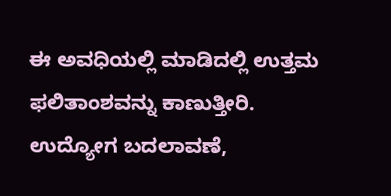ಈ ಅವಧಿಯಲ್ಲಿ ಮಾಡಿದಲ್ಲಿ ಉತ್ತಮ ಫಲಿತಾಂಶವನ್ನು ಕಾಣುತ್ತೀರಿ. ಉದ್ಯೋಗ ಬದಲಾವಣೆ,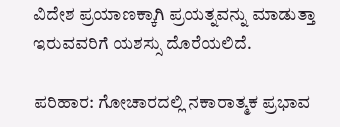ವಿದೇಶ ಪ್ರಯಾಣಕ್ಕಾಗಿ ಪ್ರಯತ್ನವನ್ನು ಮಾಡುತ್ತಾ ಇರುವವರಿಗೆ ಯಶಸ್ಸು ದೊರೆಯಲಿದೆ.

ಪರಿಹಾರ: ಗೋಚಾರದಲ್ಲಿ ನಕಾರಾತ್ಮಕ ಪ್ರಭಾವ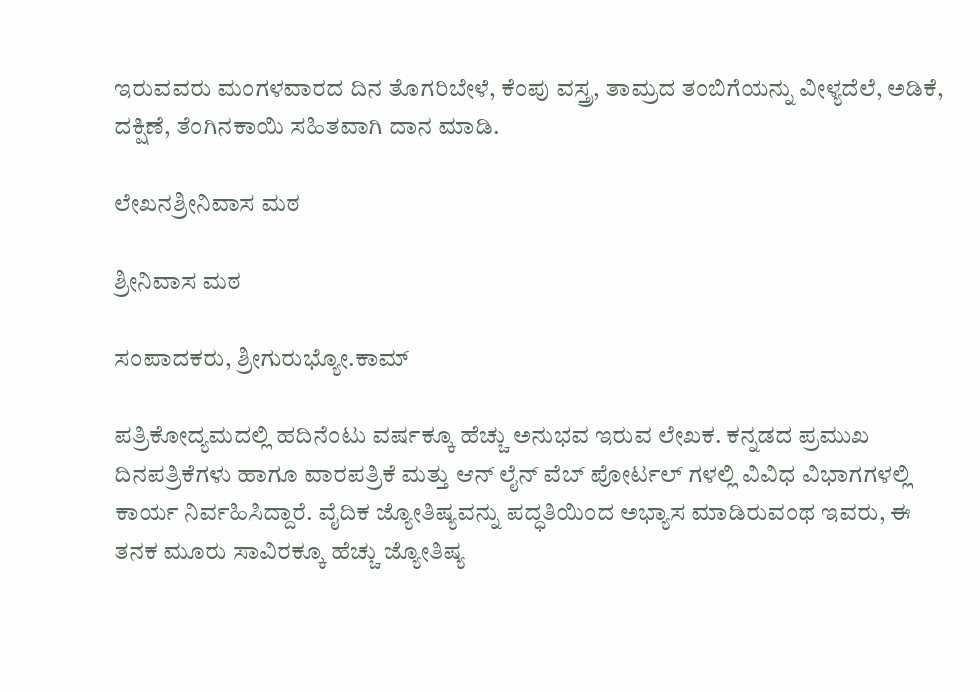ಇರುವವರು ಮಂಗಳವಾರದ ದಿನ ತೊಗರಿಬೇಳೆ, ಕೆಂಪು ವಸ್ತ್ರ, ತಾಮ್ರದ ತಂಬಿಗೆಯನ್ನು ವೀಳ್ಯದೆಲೆ, ಅಡಿಕೆ, ದಕ್ಷಿಣೆ, ತೆಂಗಿನಕಾಯಿ ಸಹಿತವಾಗಿ ದಾನ ಮಾಡಿ.

ಲೇಖನಶ್ರೀನಿವಾಸ ಮಠ

ಶ್ರೀನಿವಾಸ ಮಠ

ಸಂಪಾದಕರು, ಶ್ರೀಗುರುಭ್ಯೋ.ಕಾಮ್

ಪತ್ರಿಕೋದ್ಯಮದಲ್ಲಿ ಹದಿನೆಂಟು ವರ್ಷಕ್ಕೂ ಹೆಚ್ಚು ಅನುಭವ ಇರುವ ಲೇಖಕ. ಕನ್ನಡದ ಪ್ರಮುಖ ದಿನಪತ್ರಿಕೆಗಳು ಹಾಗೂ ವಾರಪತ್ರಿಕೆ ಮತ್ತು ಆನ್ ಲೈನ್ ವೆಬ್ ಪೋರ್ಟಲ್ ಗಳಲ್ಲಿ ವಿವಿಧ ವಿಭಾಗಗಳಲ್ಲಿ ಕಾರ್ಯ ನಿರ್ವಹಿಸಿದ್ದಾರೆ. ವೈದಿಕ ಜ್ಯೋತಿಷ್ಯವನ್ನು ಪದ್ಧತಿಯಿಂದ ಅಭ್ಯಾಸ ಮಾಡಿರುವಂಥ ಇವರು, ಈ ತನಕ ಮೂರು ಸಾವಿರಕ್ಕೂ ಹೆಚ್ಚು ಜ್ಯೋತಿಷ್ಯ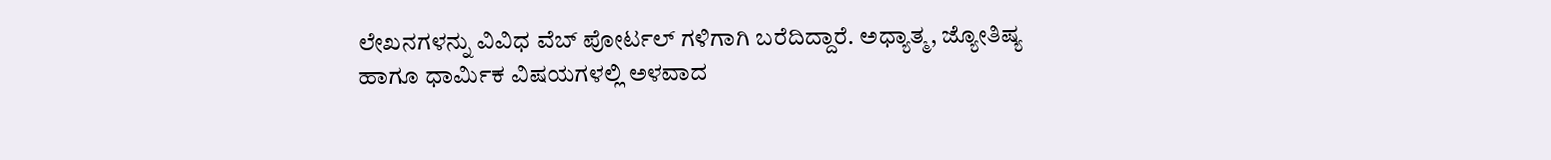ಲೇಖನಗಳನ್ನು ವಿವಿಧ ವೆಬ್ ಪೋರ್ಟಲ್ ಗಳಿಗಾಗಿ ಬರೆದಿದ್ದಾರೆ. ಅಧ್ಯಾತ್ಮ, ಜ್ಯೋತಿಷ್ಯ ಹಾಗೂ ಧಾರ್ಮಿಕ ವಿಷಯಗಳಲ್ಲಿ ಅಳವಾದ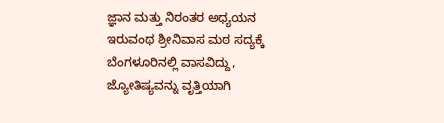ಜ್ಞಾನ ಮತ್ತು ನಿರಂತರ ಅಧ್ಯಯನ ಇರುವಂಥ ಶ್ರೀನಿವಾಸ ಮಠ ಸದ್ಯಕ್ಕೆ ಬೆಂಗಳೂರಿನಲ್ಲಿ ವಾಸವಿದ್ದು, ಜ್ಯೋತಿಷ್ಯವನ್ನು ವೃತ್ತಿಯಾಗಿ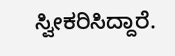ಸ್ವೀಕರಿಸಿದ್ದಾರೆ.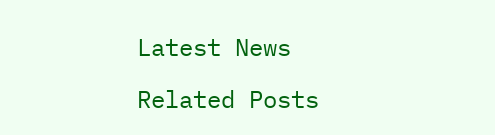Latest News

Related Posts